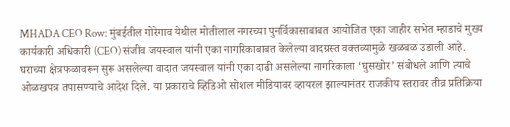MHADA CEO Row: मुंबईतील गोरेगाव येथील मोतीलाल नगरच्या पुनर्विकासाबाबत आयोजित एका जाहीर सभेत म्हाडाचे मुख्य कार्यकारी अधिकारी (CEO) संजीव जयस्वाल यांनी एका नागरिकाबाबत केलेल्या वादग्रस्त वक्तव्यामुळे खळबळ उडाली आहे.
घराच्या क्षेत्रफळावरून सुरू असलेल्या वादात जयस्वाल यांनी एका दाढी असलेल्या नागरिकाला ‘घुसखोर’ संबोधले आणि त्याचे ओळखपत्र तपासण्याचे आदेश दिले. या प्रकाराचे व्हिडिओ सोशल मीडियावर व्हायरल झाल्यानंतर राजकीय स्तरावर तीव्र प्रतिक्रिया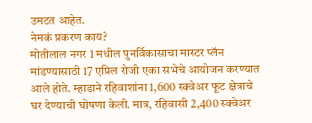उमटत आहेत.
नेमकं प्रकरण काय?
मोतीलाल नगर 1 मधील पुनर्विकासाचा मास्टर प्लॅन मांडण्यासाठी 17 एप्रिल रोजी एका सभेचे आयोजन करण्यात आले होते. म्हाडाने रहिवाशांना 1,600 स्क्वेअर फूट क्षेत्राचे घर देण्याची घोषणा केली. मात्र, रहिवासी 2,400 स्क्वेअर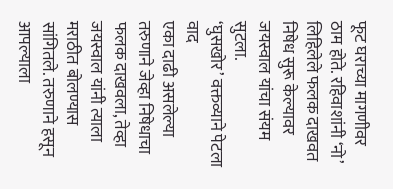फूट घराच्या मागणीवर ठाम होते. रहिवाशांनी ‘नो’ लिहिलेले फलक दाखवत निषेध सुरू केल्यावर जयस्वाल यांचा संयम सुटला.
‘घुसखोर’ वक्तव्याने पेटला वाद
एका दाढी असलेल्या तरुणाने जेव्हा निषेधाचा फलक दाखवला, तेव्हा जयस्वाल यांनी त्याला मराठीत बोलण्यास सांगितले. तरुणाने हसून आपल्याला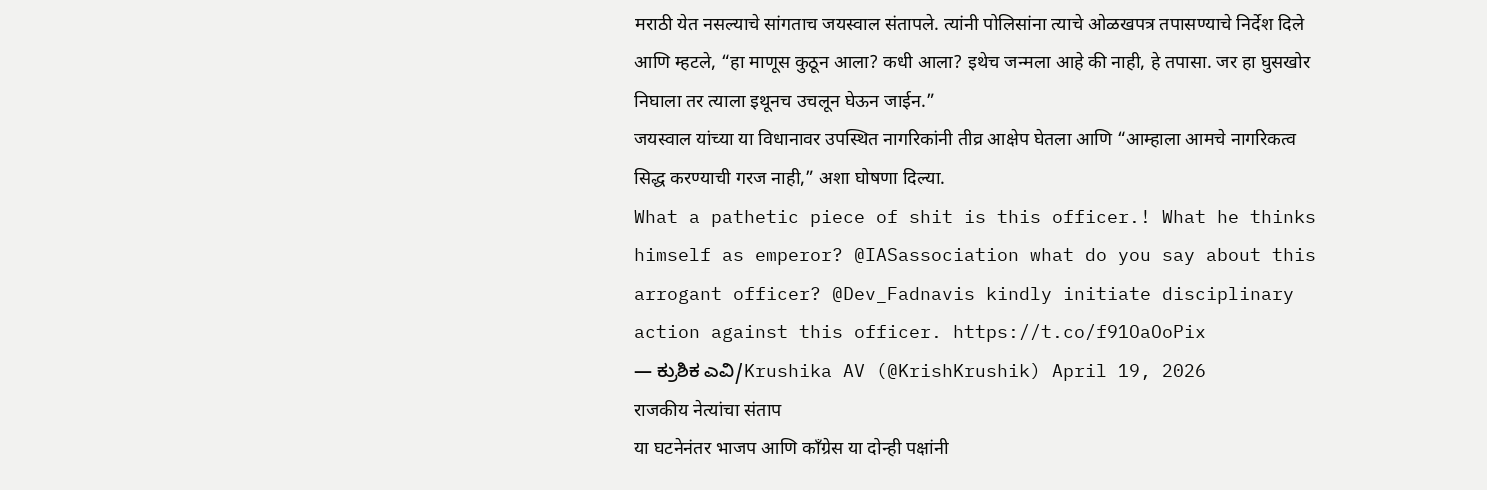मराठी येत नसल्याचे सांगताच जयस्वाल संतापले. त्यांनी पोलिसांना त्याचे ओळखपत्र तपासण्याचे निर्देश दिले आणि म्हटले, “हा माणूस कुठून आला? कधी आला? इथेच जन्मला आहे की नाही, हे तपासा. जर हा घुसखोर निघाला तर त्याला इथूनच उचलून घेऊन जाईन.”
जयस्वाल यांच्या या विधानावर उपस्थित नागरिकांनी तीव्र आक्षेप घेतला आणि “आम्हाला आमचे नागरिकत्व सिद्ध करण्याची गरज नाही,” अशा घोषणा दिल्या.
What a pathetic piece of shit is this officer.! What he thinks himself as emperor? @IASassociation what do you say about this arrogant officer? @Dev_Fadnavis kindly initiate disciplinary action against this officer. https://t.co/f91OaOoPix
— ಕ್ರುಶಿಕ ಎವಿ/Krushika AV (@KrishKrushik) April 19, 2026
राजकीय नेत्यांचा संताप
या घटनेनंतर भाजप आणि काँग्रेस या दोन्ही पक्षांनी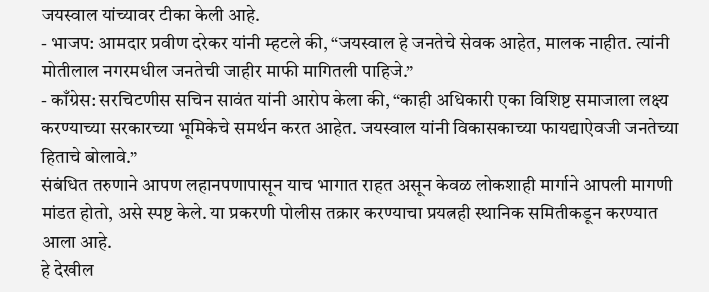जयस्वाल यांच्यावर टीका केली आहे.
- भाजप: आमदार प्रवीण दरेकर यांनी म्हटले की, “जयस्वाल हे जनतेचे सेवक आहेत, मालक नाहीत. त्यांनी मोतीलाल नगरमधील जनतेची जाहीर माफी मागितली पाहिजे.”
- काँग्रेस: सरचिटणीस सचिन सावंत यांनी आरोप केला की, “काही अधिकारी एका विशिष्ट समाजाला लक्ष्य करण्याच्या सरकारच्या भूमिकेचे समर्थन करत आहेत. जयस्वाल यांनी विकासकाच्या फायद्याऐवजी जनतेच्या हिताचे बोलावे.”
संबंधित तरुणाने आपण लहानपणापासून याच भागात राहत असून केवळ लोकशाही मार्गाने आपली मागणी मांडत होतो, असे स्पष्ट केले. या प्रकरणी पोलीस तक्रार करण्याचा प्रयत्नही स्थानिक समितीकडून करण्यात आला आहे.
हे देखील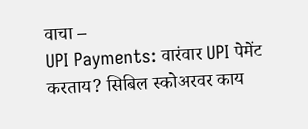वाचा –
UPI Payments: वारंवार UPI पेमेंट करताय? सिबिल स्कोअरवर काय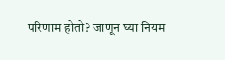परिणाम होतो? जाणून घ्या नियम